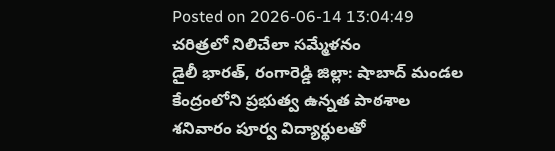Posted on 2026-06-14 13:04:49
చరిత్రలో నిలిచేలా సమ్మేళనం
డైలీ భారత్, రంగారెడ్డి జిల్లా: షాబాద్ మండల కేంద్రంలోని ప్రభుత్వ ఉన్నత పాఠశాల శనివారం పూర్వ విద్యార్థులతో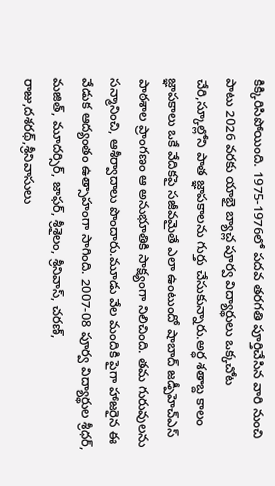కిక్కిరిసిపోయింది. 1975-1976లో పదవ తరగతి పూర్తిచేసిన వారి నుంచి పాటు 2026 వరకు యాభై బ్యాచ్ల పూర్వ విద్యార్థులు ఒక్కచోట చేరి,స్కూల్లోని పాత జ్ఞాపకాలను గుర్తు చేసుకున్నారు.అర్ధ శతాబ్ద కాలం జ్ఞాపకాలు ఒకే వేదికపై సజీవమైతే ఎలా ఉంటుందో షాబాద్ జడ్పీహెచ్ఎస్ పాఠశాల ప్రాంగణం ఆ అనుభూతికి సాక్ష్యంగా నిలిచింది. తమ గురువులను సన్మానించి, ఆశీర్వాదాలు పొందారు.మూడు వేల మందికి పైగా హాజరైన ఈ వేడుక ఆద్యంతం ఉత్సాహంగా సాగింది. 2007-08 పూర్వ విద్యార్థుల శ్రీధర్, మజిత్, మూదర్సిర్, జాఫర్, శ్రీశైలం, శ్రీనివాస్, చరణ్, రాజు,దశరథ్,శ్రీనివాసులు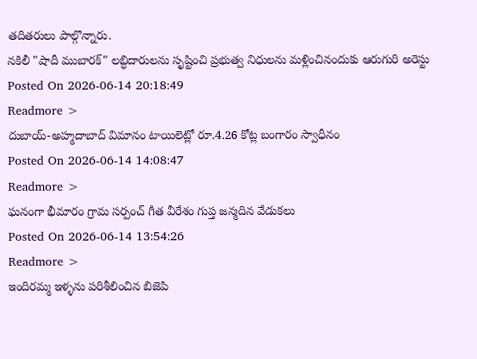తదితరులు పాల్గొన్నారు.
నకిలీ "షాదీ ముబారక్" లబ్ధిదారులను సృష్టించి ప్రభుత్వ నిధులను మళ్లించినందుకు ఆరుగురి అరెస్టు
Posted On 2026-06-14 20:18:49
Readmore >
దుబాయ్-అహ్మదాబాద్ విమానం టాయిలెట్లో రూ.4.26 కోట్ల బంగారం స్వాధీనం
Posted On 2026-06-14 14:08:47
Readmore >
ఘనంగా భీమారం గ్రామ సర్పంచ్ గీత వీరేశం గుప్త జన్మదిన వేడుకలు
Posted On 2026-06-14 13:54:26
Readmore >
ఇందిరమ్మ ఇళ్ళను పరిశీలించిన బిజెపి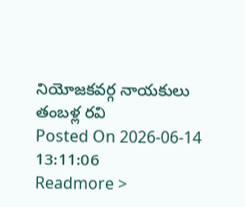నియోజకవర్గ నాయకులు తంబళ్ల రవి
Posted On 2026-06-14 13:11:06
Readmore >